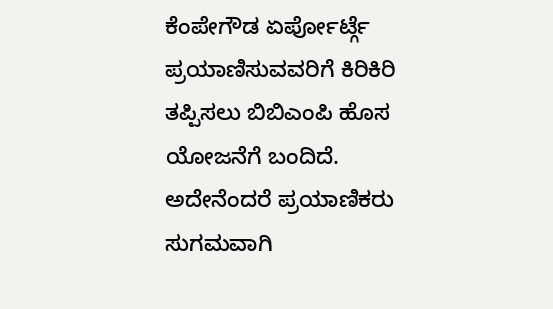ಕೆಂಪೇಗೌಡ ಏರ್ಪೋರ್ಟ್ಗೆ ಪ್ರಯಾಣಿಸುವವರಿಗೆ ಕಿರಿಕಿರಿ ತಪ್ಪಿಸಲು ಬಿಬಿಎಂಪಿ ಹೊಸ ಯೋಜನೆಗೆ ಬಂದಿದೆ. ಅದೇನೆಂದರೆ ಪ್ರಯಾಣಿಕರು ಸುಗಮವಾಗಿ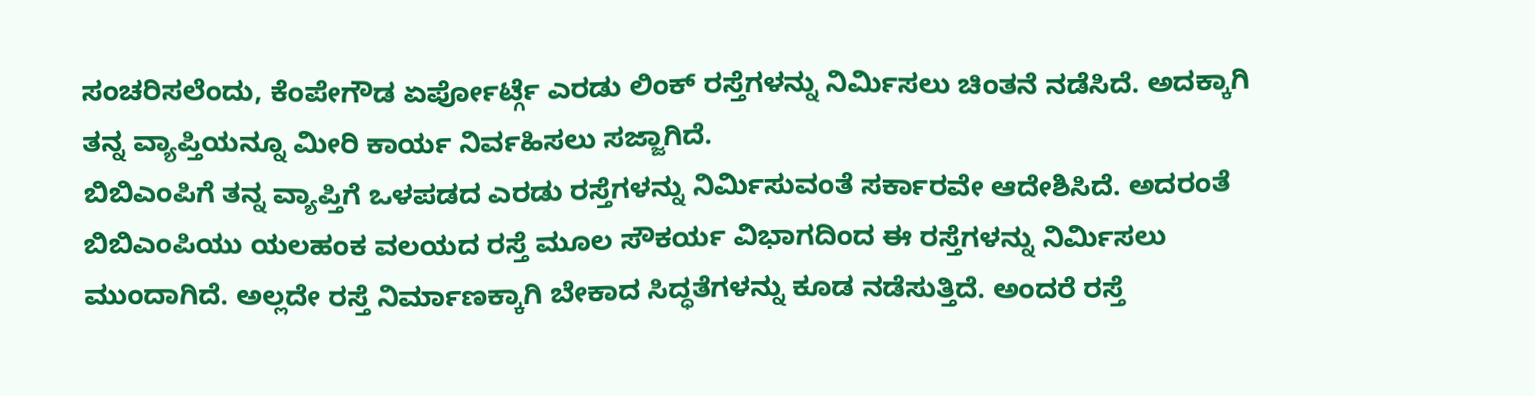ಸಂಚರಿಸಲೆಂದು, ಕೆಂಪೇಗೌಡ ಏರ್ಪೋರ್ಟ್ಗೆ ಎರಡು ಲಿಂಕ್ ರಸ್ತೆಗಳನ್ನು ನಿರ್ಮಿಸಲು ಚಿಂತನೆ ನಡೆಸಿದೆ. ಅದಕ್ಕಾಗಿ ತನ್ನ ವ್ಯಾಪ್ತಿಯನ್ನೂ ಮೀರಿ ಕಾರ್ಯ ನಿರ್ವಹಿಸಲು ಸಜ್ಜಾಗಿದೆ.
ಬಿಬಿಎಂಪಿಗೆ ತನ್ನ ವ್ಯಾಪ್ತಿಗೆ ಒಳಪಡದ ಎರಡು ರಸ್ತೆಗಳನ್ನು ನಿರ್ಮಿಸುವಂತೆ ಸರ್ಕಾರವೇ ಆದೇಶಿಸಿದೆ. ಅದರಂತೆ ಬಿಬಿಎಂಪಿಯು ಯಲಹಂಕ ವಲಯದ ರಸ್ತೆ ಮೂಲ ಸೌಕರ್ಯ ವಿಭಾಗದಿಂದ ಈ ರಸ್ತೆಗಳನ್ನು ನಿರ್ಮಿಸಲು ಮುಂದಾಗಿದೆ. ಅಲ್ಲದೇ ರಸ್ತೆ ನಿರ್ಮಾಣಕ್ಕಾಗಿ ಬೇಕಾದ ಸಿದ್ಧತೆಗಳನ್ನು ಕೂಡ ನಡೆಸುತ್ತಿದೆ. ಅಂದರೆ ರಸ್ತೆ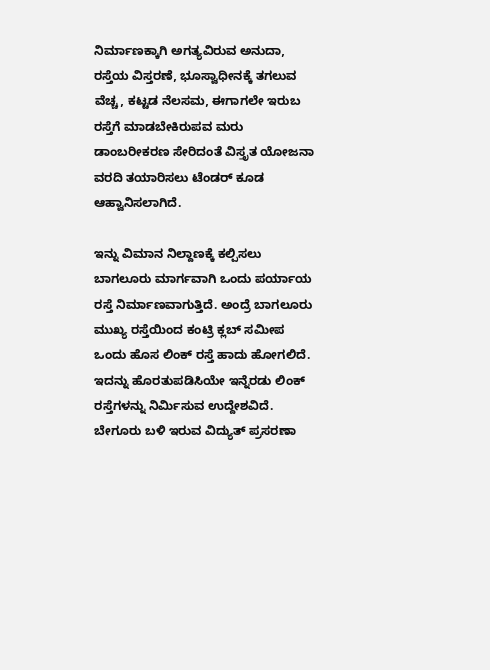ನಿರ್ಮಾಣಕ್ಕಾಗಿ ಅಗತ್ಯವಿರುವ ಅನುದಾ, ರಸ್ತೆಯ ವಿಸ್ತರಣೆ, ಭೂಸ್ವಾಧೀನಕ್ಕೆ ತಗಲುವ ವೆಚ್ಚ, ಕಟ್ಟಡ ನೆಲಸಮ, ಈಗಾಗಲೇ ಇರುಬ ರಸ್ತೆಗೆ ಮಾಡಬೇಕಿರುಪವ ಮರು ಡಾಂಬರೀಕರಣ ಸೇರಿದಂತೆ ವಿಸ್ತೃತ ಯೋಜನಾ ವರದಿ ತಯಾರಿಸಲು ಟೆಂಡರ್ ಕೂಡ ಆಹ್ವಾನಿಸಲಾಗಿದೆ.

ಇನ್ನು ವಿಮಾನ ನಿಲ್ದಾಣಕ್ಕೆ ಕಲ್ಪಿಸಲು ಬಾಗಲೂರು ಮಾರ್ಗವಾಗಿ ಒಂದು ಪರ್ಯಾಯ ರಸ್ತೆ ನಿರ್ಮಾಣವಾಗುತ್ತಿದೆ. ಅಂದ್ರೆ ಬಾಗಲೂರು ಮುಖ್ಯ ರಸ್ತೆಯಿಂದ ಕಂಟ್ರಿ ಕ್ಲಬ್ ಸಮೀಪ ಒಂದು ಹೊಸ ಲಿಂಕ್ ರಸ್ತೆ ಹಾದು ಹೋಗಲಿದೆ. ಇದನ್ನು ಹೊರತುಪಡಿಸಿಯೇ ಇನ್ನೆರಡು ಲಿಂಕ್ ರಸ್ತೆಗಳನ್ನು ನಿರ್ಮಿಸುವ ಉದ್ದೇಶವಿದೆ. ಬೇಗೂರು ಬಳಿ ಇರುವ ವಿದ್ಯುತ್ ಪ್ರಸರಣಾ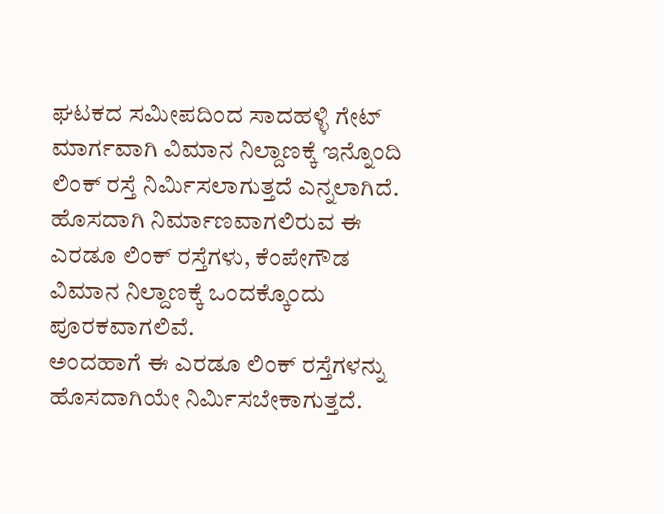ಘಟಕದ ಸಮೀಪದಿಂದ ಸಾದಹಳ್ಳಿ ಗೇಟ್ ಮಾರ್ಗವಾಗಿ ವಿಮಾನ ನಿಲ್ದಾಣಕ್ಕೆ ಇನ್ನೊಂದಿ ಲಿಂಕ್ ರಸ್ತೆ ನಿರ್ಮಿಸಲಾಗುತ್ತದೆ ಎನ್ನಲಾಗಿದೆ. ಹೊಸದಾಗಿ ನಿರ್ಮಾಣವಾಗಲಿರುವ ಈ ಎರಡೂ ಲಿಂಕ್ ರಸ್ತೆಗಳು, ಕೆಂಪೇಗೌಡ ವಿಮಾನ ನಿಲ್ದಾಣಕ್ಕೆ ಒಂದಕ್ಕೊಂದು ಪೂರಕವಾಗಲಿವೆ.
ಅಂದಹಾಗೆ ಈ ಎರಡೂ ಲಿಂಕ್ ರಸ್ತೆಗಳನ್ನು ಹೊಸದಾಗಿಯೇ ನಿರ್ಮಿಸಬೇಕಾಗುತ್ತದೆ.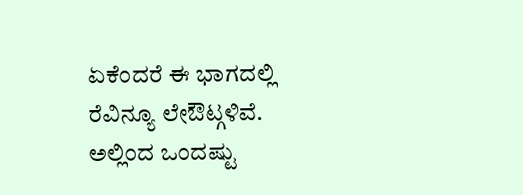ಏಕೆಂದರೆ ಈ ಭಾಗದಲ್ಲಿ ರೆವಿನ್ಯೂ ಲೇಔಟ್ಗಳಿವೆ. ಅಲ್ಲಿಂದ ಒಂದಷ್ಟು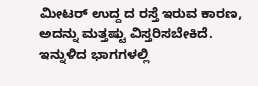ಮೀಟರ್ ಉದ್ದ ದ ರಸ್ತೆ ಇರುವ ಕಾರಣ, ಅದನ್ನು ಮತ್ತಷ್ಟು ವಿಸ್ತರಿಸಬೇಕಿದೆ. ಇನ್ನುಳಿದ ಭಾಗಗಳಲ್ಲಿ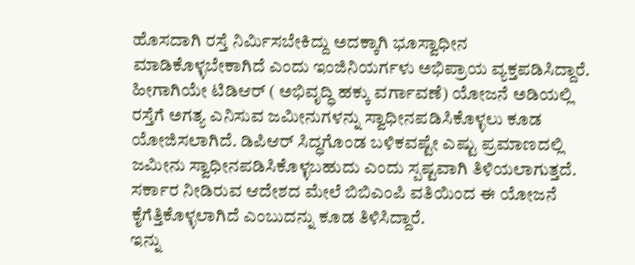ಹೊಸದಾಗಿ ರಸ್ತೆ ನಿರ್ಮಿಸಬೇಕಿದ್ದು ಅದಕ್ಕಾಗಿ ಭೂಸ್ವಾಧೀನ ಮಾಡಿಕೊಳ್ಳಬೇಕಾಗಿದೆ ಎಂದು ಇಂಜಿನಿಯರ್ಗಳು ಅಭಿಪ್ರಾಯ ವ್ಯಕ್ತಪಡಿಸಿದ್ದಾರೆ.
ಹೀಗಾಗಿಯೇ ಟಿಡಿಆರ್ ( ಅಭಿವೃದ್ಧಿ ಹಕ್ಕು ವರ್ಗಾವಣೆ) ಯೋಜನೆ ಅಡಿಯಲ್ಲಿ ರಸ್ತೆಗೆ ಅಗತ್ಯ ಎನಿಸುವ ಜಮೀನುಗಳನ್ನು ಸ್ವಾಧೀನಪಡಿಸಿಕೊಳ್ಳಲು ಕೂಡ ಯೋಜಿಸಲಾಗಿದೆ. ಡಿಪಿಆರ್ ಸಿದ್ಧಗೊಂಡ ಬಳಿಕವಷ್ಟೇ ಎಷ್ಟು ಪ್ರಮಾಣದಲ್ಲಿ ಜಮೀನು ಸ್ವಾಧೀನಪಡಿಸಿಕೊಳ್ಳಬಹುದು ಎಂದು ಸ್ಪಷ್ಟವಾಗಿ ತಿಳಿಯಲಾಗುತ್ತದೆ. ಸರ್ಕಾರ ನೀಡಿರುವ ಆದೇಶದ ಮೇಲೆ ಬಿಬಿಎಂಪಿ ವತಿಯಿಂದ ಈ ಯೋಜನೆ ಕೈಗೆತ್ತಿಕೊಳ್ಳಲಾಗಿದೆ ಎಂಬುದನ್ನು ಕೂಡ ತಿಳಿಸಿದ್ದಾರೆ.
ಇನ್ನು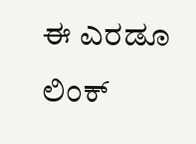ಈ ಎರಡೂ ಲಿಂಕ್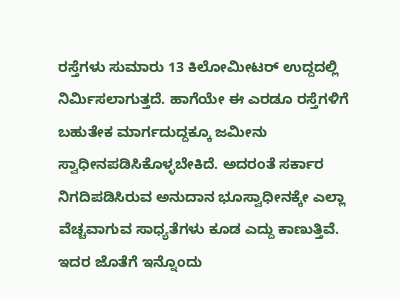ರಸ್ತೆಗಳು ಸುಮಾರು 13 ಕಿಲೋಮೀಟರ್ ಉದ್ದದಲ್ಲಿ ನಿರ್ಮಿಸಲಾಗುತ್ತದೆ. ಹಾಗೆಯೇ ಈ ಎರಡೂ ರಸ್ತೆಗಳಿಗೆ ಬಹುತೇಕ ಮಾರ್ಗದುದ್ದಕ್ಕೂ ಜಮೀನು ಸ್ವಾಧೀನಪಡಿಸಿಕೊಳ್ಳಬೇಕಿದೆ. ಅದರಂತೆ ಸರ್ಕಾರ ನಿಗದಿಪಡಿಸಿರುವ ಅನುದಾನ ಭೂಸ್ವಾಧೀನಕ್ಕೇ ಎಲ್ಲಾ ವೆಚ್ಚವಾಗುವ ಸಾಧ್ಯತೆಗಳು ಕೂಡ ಎದ್ದು ಕಾಣುತ್ತಿವೆ. ಇದರ ಜೊತೆಗೆ ಇನ್ನೊಂದು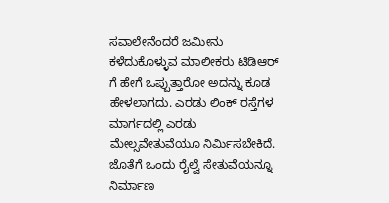ಸವಾಲೇನೆಂದರೆ ಜಮೀನು ಕಳೆದುಕೊಳ್ಳುವ ಮಾಲೀಕರು ಟಿಡಿಆರ್ ಗೆ ಹೇಗೆ ಒಪ್ಪುತ್ತಾರೋ ಅದನ್ನು ಕೂಡ ಹೇಳಲಾಗದು. ಎರಡು ಲಿಂಕ್ ರಸ್ತೆಗಳ ಮಾರ್ಗದಲ್ಲಿ ಎರಡು ಮೇಲ್ಸವೇತುವೆಯೂ ನಿರ್ಮಿಸಬೇಕಿದೆ. ಜೊತೆಗೆ ಒಂದು ರೈಲ್ವೆ ಸೇತುವೆಯನ್ನೂ ನಿರ್ಮಾಣ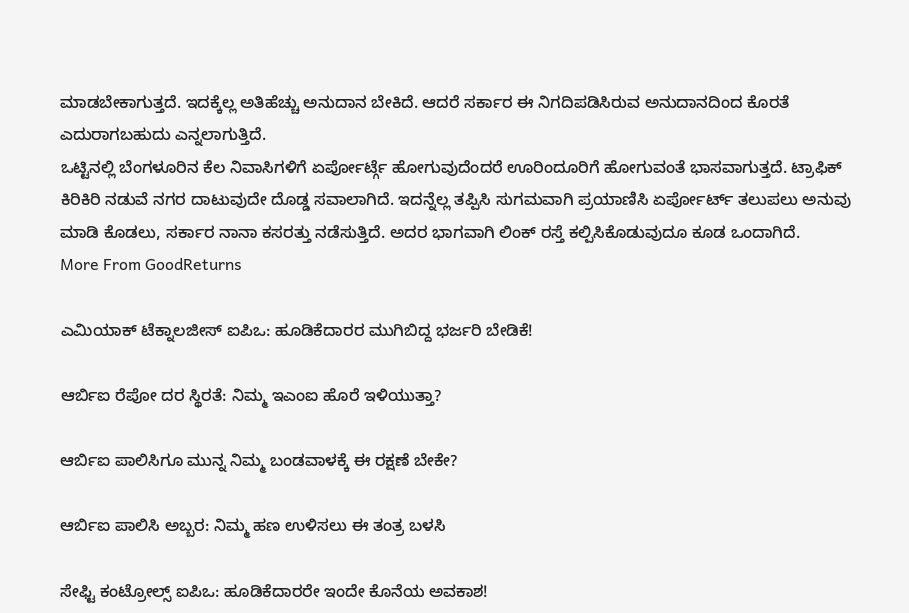ಮಾಡಬೇಕಾಗುತ್ತದೆ. ಇದಕ್ಕೆಲ್ಲ ಅತಿಹೆಚ್ಚು ಅನುದಾನ ಬೇಕಿದೆ. ಆದರೆ ಸರ್ಕಾರ ಈ ನಿಗದಿಪಡಿಸಿರುವ ಅನುದಾನದಿಂದ ಕೊರತೆ ಎದುರಾಗಬಹುದು ಎನ್ನಲಾಗುತ್ತಿದೆ.
ಒಟ್ಟಿನಲ್ಲಿ ಬೆಂಗಳೂರಿನ ಕೆಲ ನಿವಾಸಿಗಳಿಗೆ ಏರ್ಪೋರ್ಟ್ಗೆ ಹೋಗುವುದೆಂದರೆ ಊರಿಂದೂರಿಗೆ ಹೋಗುವಂತೆ ಭಾಸವಾಗುತ್ತದೆ. ಟ್ರಾಫಿಕ್ ಕಿರಿಕಿರಿ ನಡುವೆ ನಗರ ದಾಟುವುದೇ ದೊಡ್ಡ ಸವಾಲಾಗಿದೆ. ಇದನ್ನೆಲ್ಲ ತಪ್ಪಿಸಿ ಸುಗಮವಾಗಿ ಪ್ರಯಾಣಿಸಿ ಏರ್ಪೋರ್ಟ್ ತಲುಪಲು ಅನುವು ಮಾಡಿ ಕೊಡಲು, ಸರ್ಕಾರ ನಾನಾ ಕಸರತ್ತು ನಡೆಸುತ್ತಿದೆ. ಅದರ ಭಾಗವಾಗಿ ಲಿಂಕ್ ರಸ್ತೆ ಕಲ್ಪಿಸಿಕೊಡುವುದೂ ಕೂಡ ಒಂದಾಗಿದೆ.
More From GoodReturns

ಎಮಿಯಾಕ್ ಟೆಕ್ನಾಲಜೀಸ್ ಐಪಿಒ: ಹೂಡಿಕೆದಾರರ ಮುಗಿಬಿದ್ದ ಭರ್ಜರಿ ಬೇಡಿಕೆ!

ಆರ್ಬಿಐ ರೆಪೋ ದರ ಸ್ಥಿರತೆ: ನಿಮ್ಮ ಇಎಂಐ ಹೊರೆ ಇಳಿಯುತ್ತಾ?

ಆರ್ಬಿಐ ಪಾಲಿಸಿಗೂ ಮುನ್ನ ನಿಮ್ಮ ಬಂಡವಾಳಕ್ಕೆ ಈ ರಕ್ಷಣೆ ಬೇಕೇ?

ಆರ್ಬಿಐ ಪಾಲಿಸಿ ಅಬ್ಬರ: ನಿಮ್ಮ ಹಣ ಉಳಿಸಲು ಈ ತಂತ್ರ ಬಳಸಿ

ಸೇಫ್ಟಿ ಕಂಟ್ರೋಲ್ಸ್ ಐಪಿಒ: ಹೂಡಿಕೆದಾರರೇ ಇಂದೇ ಕೊನೆಯ ಅವಕಾಶ!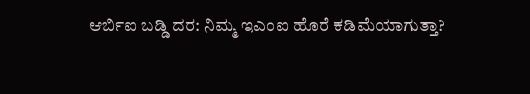ಆರ್ಬಿಐ ಬಡ್ಡಿ ದರ: ನಿಮ್ಮ ಇಎಂಐ ಹೊರೆ ಕಡಿಮೆಯಾಗುತ್ತಾ?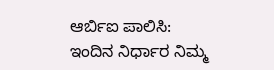ಆರ್ಬಿಐ ಪಾಲಿಸಿ: ಇಂದಿನ ನಿರ್ಧಾರ ನಿಮ್ಮ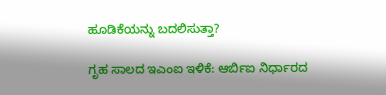ಹೂಡಿಕೆಯನ್ನು ಬದಲಿಸುತ್ತಾ?

ಗೃಹ ಸಾಲದ ಇಎಂಐ ಇಳಿಕೆ: ಆರ್ಬಿಐ ನಿರ್ಧಾರದ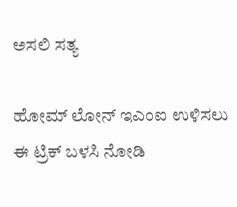ಅಸಲಿ ಸತ್ಯ

ಹೋಮ್ ಲೋನ್ ಇಎಂಐ ಉಳಿಸಲು ಈ ಟ್ರಿಕ್ ಬಳಸಿ ನೋಡಿ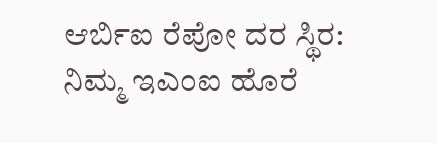ಆರ್ಬಿಐ ರೆಪೋ ದರ ಸ್ಥಿರ: ನಿಮ್ಮ ಇಎಂಐ ಹೊರೆ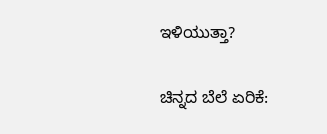ಇಳಿಯುತ್ತಾ?

ಚಿನ್ನದ ಬೆಲೆ ಏರಿಕೆ: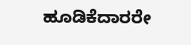ಹೂಡಿಕೆದಾರರೇ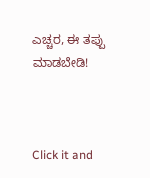ಎಚ್ಚರ, ಈ ತಪ್ಪು ಮಾಡಬೇಡಿ!



Click it and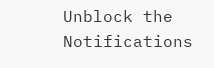Unblock the Notifications